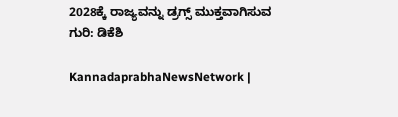2028ಕ್ಕೆ ರಾಜ್ಯವನ್ನು ಡ್ರಗ್ಸ್‌ ಮುಕ್ತವಾಗಿಸುವ ಗುರಿ: ಡಿಕೆಶಿ

KannadaprabhaNewsNetwork |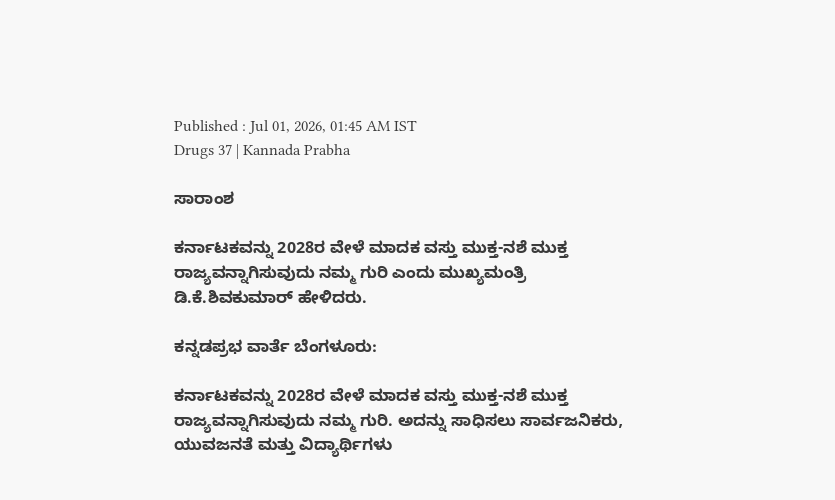Published : Jul 01, 2026, 01:45 AM IST
Drugs 37 | Kannada Prabha

ಸಾರಾಂಶ

ಕರ್ನಾಟಕವನ್ನು 2028ರ ವೇಳೆ ಮಾದಕ ವಸ್ತು ಮುಕ್ತ-ನಶೆ ಮುಕ್ತ ರಾಜ್ಯವನ್ನಾಗಿಸುವುದು ನಮ್ಮ ಗುರಿ ಎಂದು ಮುಖ್ಯಮಂತ್ರಿ ಡಿ.ಕೆ.ಶಿವಕುಮಾರ್‌ ಹೇಳಿದರು.

ಕನ್ನಡಪ್ರಭ ವಾರ್ತೆ ಬೆಂಗಳೂರು:

ಕರ್ನಾಟಕವನ್ನು 2028ರ ವೇಳೆ ಮಾದಕ ವಸ್ತು ಮುಕ್ತ-ನಶೆ ಮುಕ್ತ ರಾಜ್ಯವನ್ನಾಗಿಸುವುದು ನಮ್ಮ ಗುರಿ. ಅದನ್ನು ಸಾಧಿಸಲು ಸಾರ್ವಜನಿಕರು, ಯುವಜನತೆ ಮತ್ತು ವಿದ್ಯಾರ್ಥಿಗಳು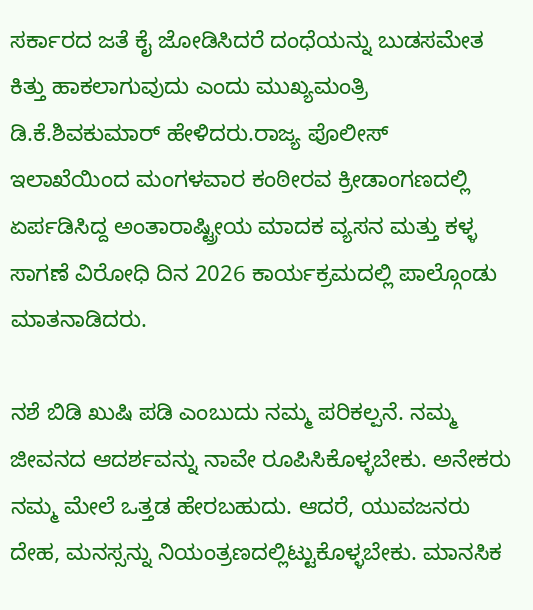ಸರ್ಕಾರದ ಜತೆ ಕೈ ಜೋಡಿಸಿದರೆ ದಂಧೆಯನ್ನು ಬುಡಸಮೇತ ಕಿತ್ತು ಹಾಕಲಾಗುವುದು ಎಂದು ಮುಖ್ಯಮಂತ್ರಿ ಡಿ.ಕೆ.ಶಿವಕುಮಾರ್‌ ಹೇಳಿದರು.ರಾಜ್ಯ ಪೊಲೀಸ್‌ ಇಲಾಖೆಯಿಂದ ಮಂಗಳವಾರ ಕಂಠೀರವ ಕ್ರೀಡಾಂಗಣದಲ್ಲಿ ಏರ್ಪಡಿಸಿದ್ದ ಅಂತಾರಾಷ್ಟ್ರೀಯ ಮಾದಕ ವ್ಯಸನ ಮತ್ತು ಕಳ್ಳ ಸಾಗಣೆ ವಿರೋಧಿ ದಿನ 2026 ಕಾರ್ಯಕ್ರಮದಲ್ಲಿ ಪಾಲ್ಗೊಂಡು ಮಾತನಾಡಿದರು.

ನಶೆ ಬಿಡಿ ಖುಷಿ ಪಡಿ ಎಂಬುದು ನಮ್ಮ ಪರಿಕಲ್ಪನೆ. ನಮ್ಮ ಜೀವನದ ಆದರ್ಶವನ್ನು ನಾವೇ ರೂಪಿಸಿಕೊಳ್ಳಬೇಕು. ಅನೇಕರು ನಮ್ಮ ಮೇಲೆ ಒತ್ತಡ ಹೇರಬಹುದು. ಆದರೆ, ಯುವಜನರು ದೇಹ, ಮನಸ್ಸನ್ನು ನಿಯಂತ್ರಣದಲ್ಲಿಟ್ಟುಕೊಳ್ಳಬೇಕು. ಮಾನಸಿಕ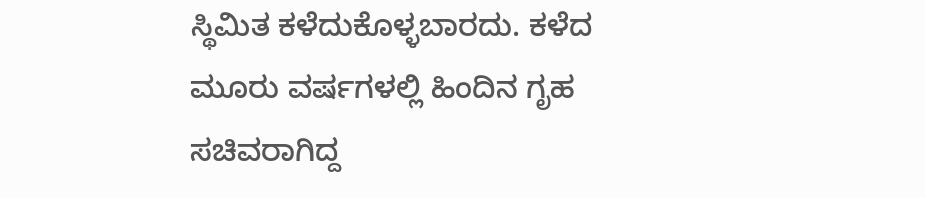ಸ್ಥಿಮಿತ ಕಳೆದುಕೊಳ್ಳಬಾರದು. ಕಳೆದ ಮೂರು ವರ್ಷಗಳಲ್ಲಿ ಹಿಂದಿನ ಗೃಹ ಸಚಿವರಾಗಿದ್ದ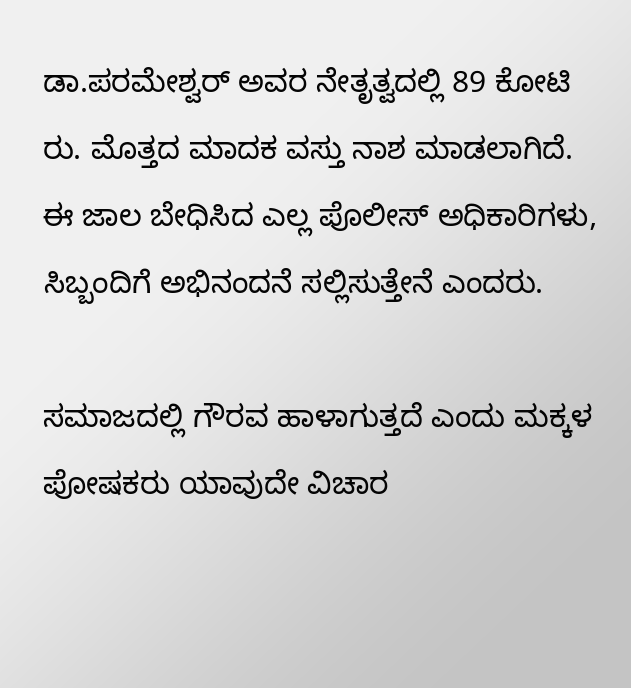ಡಾ.ಪರಮೇಶ್ವರ್‌ ಅವರ ನೇತೃತ್ವದಲ್ಲಿ 89 ಕೋಟಿ ರು. ಮೊತ್ತದ ಮಾದಕ ವಸ್ತು ನಾಶ ಮಾಡಲಾಗಿದೆ. ಈ ಜಾಲ ಬೇಧಿಸಿದ ಎಲ್ಲ ಪೊಲೀಸ್‌ ಅಧಿಕಾರಿಗಳು, ಸಿಬ್ಬಂದಿಗೆ ಅಭಿನಂದನೆ ಸಲ್ಲಿಸುತ್ತೇನೆ ಎಂದರು.

ಸಮಾಜದಲ್ಲಿ ಗೌರವ ಹಾಳಾಗುತ್ತದೆ ಎಂದು ಮಕ್ಕಳ ಪೋಷಕರು ಯಾವುದೇ ವಿಚಾರ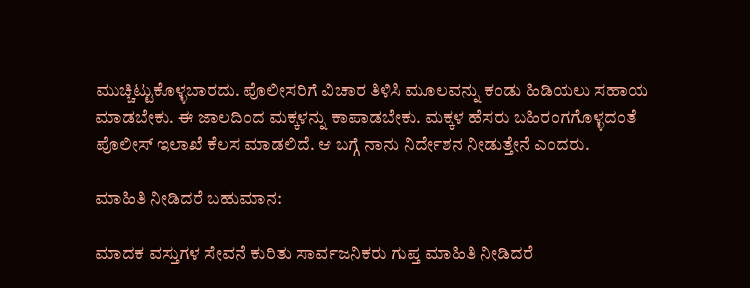ಮುಚ್ಚಿಟ್ಟುಕೊಳ್ಳಬಾರದು. ಪೊಲೀಸರಿಗೆ ವಿಚಾರ ತಿಳಿಸಿ ಮೂಲವನ್ನು ಕಂಡು ಹಿಡಿಯಲು ಸಹಾಯ ಮಾಡಬೇಕು. ಈ ಜಾಲದಿಂದ ಮಕ್ಕಳನ್ನು ಕಾಪಾಡಬೇಕು. ಮಕ್ಕಳ ಹೆಸರು ಬಹಿರಂಗಗೊಳ್ಳದಂತೆ ಪೊಲೀಸ್‌ ಇಲಾಖೆ ಕೆಲಸ ಮಾಡಲಿದೆ. ಆ ಬಗ್ಗೆ ನಾನು ನಿರ್ದೇಶನ ನೀಡುತ್ತೇನೆ ಎಂದರು.

ಮಾಹಿತಿ ನೀಡಿದರೆ ಬಹುಮಾನ:

ಮಾದಕ ವಸ್ತುಗಳ ಸೇವನೆ ಕುರಿತು ಸಾರ್ವಜನಿಕರು ಗುಪ್ತ ಮಾಹಿತಿ ನೀಡಿದರೆ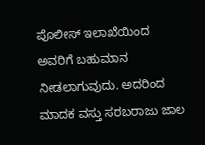ಪೊಲೀಸ್‌ ಇಲಾಖೆಯಿಂದ ಅವರಿಗೆ ಬಹುಮಾನ ನೀಡಲಾಗುವುದು. ಅದರಿಂದ ಮಾದಕ ವಸ್ತು ಸರಬರಾಜು ಜಾಲ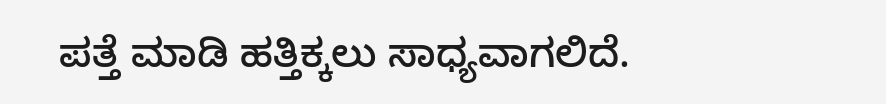ಪತ್ತೆ ಮಾಡಿ ಹತ್ತಿಕ್ಕಲು ಸಾಧ್ಯವಾಗಲಿದೆ.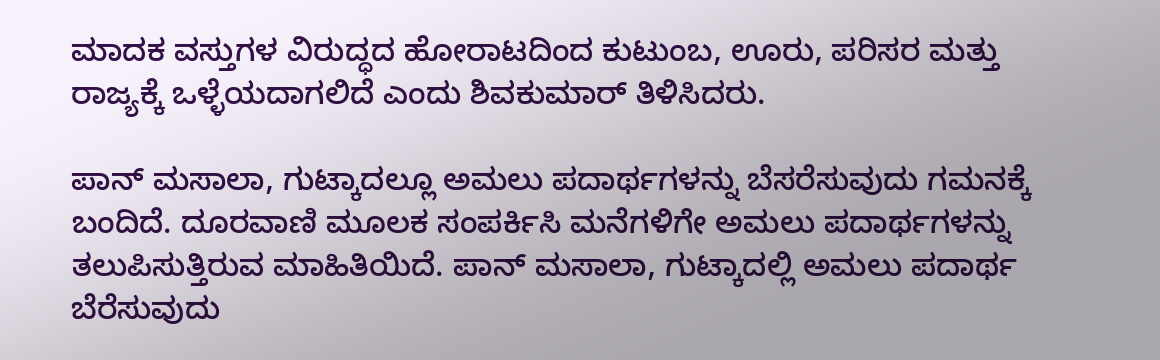ಮಾದಕ ವಸ್ತುಗಳ ವಿರುದ್ಧದ ಹೋರಾಟದಿಂದ ಕುಟುಂಬ, ಊರು, ಪರಿಸರ ಮತ್ತು ರಾಜ್ಯಕ್ಕೆ ಒಳ್ಳೆಯದಾಗಲಿದೆ ಎಂದು ಶಿವಕುಮಾರ್‌ ತಿಳಿಸಿದರು.

ಪಾನ್‌ ಮಸಾಲಾ, ಗುಟ್ಕಾದಲ್ಲೂ ಅಮಲು ಪದಾರ್ಥಗಳನ್ನು ಬೆಸರೆಸುವುದು ಗಮನಕ್ಕೆ ಬಂದಿದೆ. ದೂರವಾಣಿ ಮೂಲಕ ಸಂಪರ್ಕಿಸಿ ಮನೆಗಳಿಗೇ ಅಮಲು ಪದಾರ್ಥಗಳನ್ನು ತಲುಪಿಸುತ್ತಿರುವ ಮಾಹಿತಿಯಿದೆ. ಪಾನ್‌ ಮಸಾಲಾ, ಗುಟ್ಕಾದಲ್ಲಿ ಅಮಲು ಪದಾರ್ಥ ಬೆರೆಸುವುದು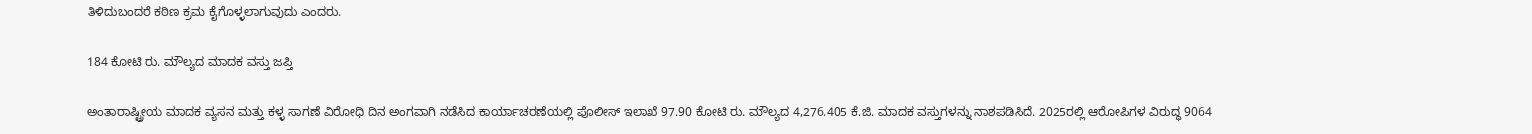ತಿಳಿದುಬಂದರೆ ಕಠಿಣ ಕ್ರಮ ಕೈಗೊಳ್ಳಲಾಗುವುದು ಎಂದರು.

184 ಕೋಟಿ ರು. ಮೌಲ್ಯದ ಮಾದಕ ವಸ್ತು ಜಪ್ತಿ

ಅಂತಾರಾಷ್ಟ್ರೀಯ ಮಾದಕ ವ್ಯಸನ ಮತ್ತು ಕಳ್ಳ ಸಾಗಣೆ ವಿರೋಧಿ ದಿನ ಅಂಗವಾಗಿ ನಡೆಸಿದ ಕಾರ್ಯಾಚರಣೆಯಲ್ಲಿ ಪೊಲೀಸ್ ಇಲಾಖೆ 97.90 ಕೋಟಿ ರು. ಮೌಲ್ಯದ 4,276.405 ಕೆ.ಜಿ. ಮಾದಕ ವಸ್ತುಗಳನ್ನು ನಾಶಪಡಿಸಿದೆ. 2025ರಲ್ಲಿ ಆರೋಪಿಗಳ ವಿರುದ್ಧ 9064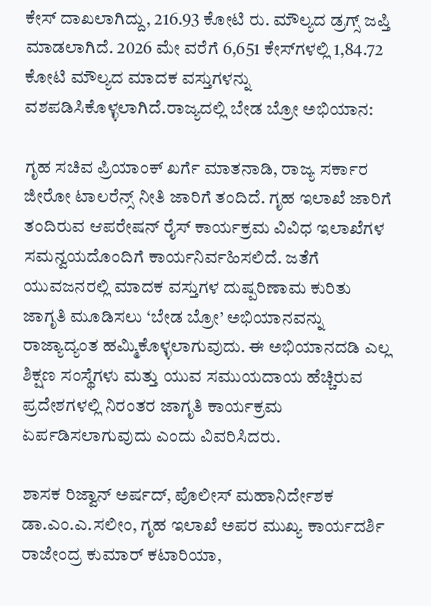ಕೇಸ್‌ ದಾಖಲಾಗಿದ್ದು, 216.93 ಕೋಟಿ ರು. ಮೌಲ್ಯದ ಡ್ರಗ್ಸ್‌ ಜಪ್ತಿ ಮಾಡಲಾಗಿದೆ. 2026 ಮೇ ವರೆಗೆ 6,651 ಕೇಸ್‌ಗಳಲ್ಲಿ 1,84.72 ಕೋಟಿ ಮೌಲ್ಯದ ಮಾದಕ ವಸ್ತುಗಳನ್ನು ವಶಪಡಿಸಿಕೊಳ್ಳಲಾಗಿದೆ.ರಾಜ್ಯದಲ್ಲಿ ಬೇಡ ಬ್ರೋ ಅಭಿಯಾನ:

ಗೃಹ ಸಚಿವ ಪ್ರಿಯಾಂಕ್‌ ಖರ್ಗೆ ಮಾತನಾಡಿ, ರಾಜ್ಯ ಸರ್ಕಾರ ಜೀರೋ ಟಾಲರೆನ್ಸ್‌ ನೀತಿ ಜಾರಿಗೆ ತಂದಿದೆ. ಗೃಹ ಇಲಾಖೆ ಜಾರಿಗೆ ತಂದಿರುವ ಆಪರೇಷನ್‌ ರೈಸ್‌ ಕಾರ್ಯಕ್ರಮ ವಿವಿಧ ಇಲಾಖೆಗಳ ಸಮನ್ವಯದೊಂದಿಗೆ ಕಾರ್ಯನಿರ್ವಹಿಸಲಿದೆ. ಜತೆಗೆ ಯುವಜನರಲ್ಲಿ ಮಾದಕ ವಸ್ತುಗಳ ದುಷ್ಪರಿಣಾಮ ಕುರಿತು ಜಾಗೃತಿ ಮೂಡಿಸಲು ‘ಬೇಡ ಬ್ರೋ’ ಅಭಿಯಾನವನ್ನು ರಾಜ್ಯಾದ್ಯಂತ ಹಮ್ಮಿಕೊಳ್ಳಲಾಗುವುದು. ಈ ಅಭಿಯಾನದಡಿ ಎಲ್ಲ ಶಿಕ್ಷಣ ಸಂಸ್ಥೆಗಳು ಮತ್ತು ಯುವ ಸಮುಯದಾಯ ಹೆಚ್ಚಿರುವ ಪ್ರದೇಶಗಳಲ್ಲಿ ನಿರಂತರ ಜಾಗೃತಿ ಕಾರ್ಯಕ್ರಮ ಏರ್ಪಡಿಸಲಾಗುವುದು ಎಂದು ವಿವರಿಸಿದರು.

ಶಾಸಕ ರಿಜ್ವಾನ್‌ ಅರ್ಷದ್‌, ಪೊಲೀಸ್‌ ಮಹಾನಿರ್ದೇಶಕ ಡಾ.ಎಂ.ಎ.ಸಲೀಂ, ಗೃಹ ಇಲಾಖೆ ಅಪರ ಮುಖ್ಯ ಕಾರ್ಯದರ್ಶಿ ರಾಜೇಂದ್ರ ಕುಮಾರ್‌ ಕಟಾರಿಯಾ,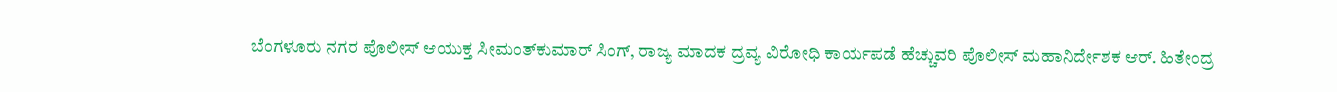ಬೆಂಗಳೂರು ನಗರ ಪೊಲೀಸ್‌ ಆಯುಕ್ತ ಸೀಮಂತ್‌ಕುಮಾರ್‌ ಸಿಂಗ್‌, ರಾಜ್ಯ ಮಾದಕ ದ್ರವ್ಯ ವಿರೋಧಿ ಕಾರ್ಯಪಡೆ ಹೆಚ್ಚುವರಿ ಪೊಲೀಸ್‌ ಮಹಾನಿರ್ದೇಶಕ ಆರ್‌. ಹಿತೇಂದ್ರ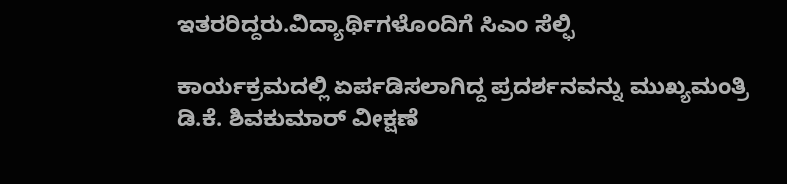ಇತರರಿದ್ದರು.ವಿದ್ಯಾರ್ಥಿಗಳೊಂದಿಗೆ ಸಿಎಂ ಸೆಲ್ಫಿ

ಕಾರ್ಯಕ್ರಮದಲ್ಲಿ ಏರ್ಪಡಿಸಲಾಗಿದ್ದ ಪ್ರದರ್ಶನವನ್ನು ಮುಖ್ಯಮಂತ್ರಿ ಡಿ.ಕೆ. ಶಿವಕುಮಾರ್‌ ವೀಕ್ಷಣೆ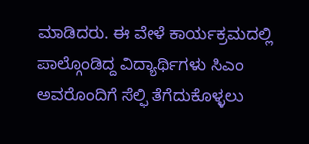ಮಾಡಿದರು. ಈ ವೇಳೆ ಕಾರ್ಯಕ್ರಮದಲ್ಲಿ ಪಾಲ್ಗೊಂಡಿದ್ದ ವಿದ್ಯಾರ್ಥಿಗಳು ಸಿಎಂ ಅವರೊಂದಿಗೆ ಸೆಲ್ಫಿ ತೆಗೆದುಕೊಳ್ಳಲು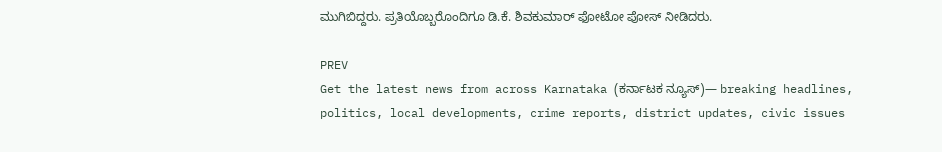ಮುಗಿಬಿದ್ದರು. ಪ್ರತಿಯೊಬ್ಬರೊಂದಿಗೂ ಡಿ.ಕೆ. ಶಿವಕುಮಾರ್‌ ಫೋಟೋ ಪೋಸ್‌ ನೀಡಿದರು.

PREV
Get the latest news from across Karnataka (ಕರ್ನಾಟಕ ನ್ಯೂಸ್)— breaking headlines, politics, local developments, crime reports, district updates, civic issues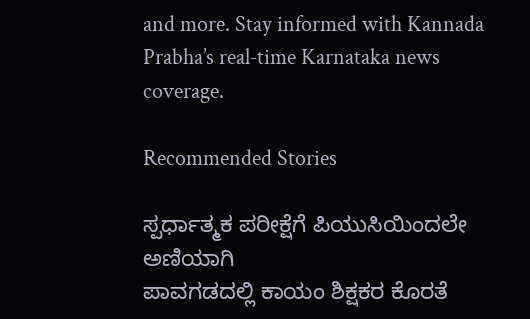and more. Stay informed with Kannada Prabha’s real‑time Karnataka news coverage.

Recommended Stories

ಸ್ಪರ್ಧಾತ್ಮಕ ಪರೀಕ್ಷೆಗೆ ಪಿಯುಸಿಯಿಂದಲೇ ಅಣಿಯಾಗಿ
ಪಾವಗಡದಲ್ಲಿ ಕಾಯಂ ಶಿಕ್ಷಕರ ಕೊರತೆ